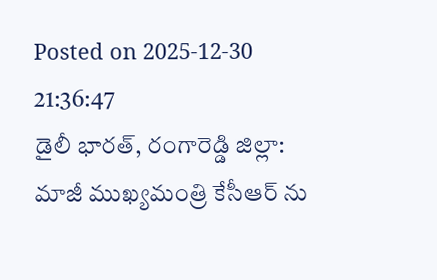Posted on 2025-12-30 21:36:47
డైలీ భారత్, రంగారెడ్డి జిల్లా: మాజీ ముఖ్యమంత్రి కేసీఆర్ ను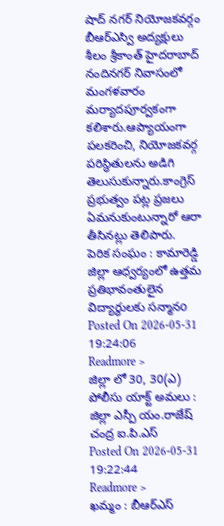షాద్ నగర్ నియోజకవర్గం బీఆర్ఎస్వి అద్యక్షులు శీలం శ్రీకాంత్ హైదరాబాద్ నందినగర్ నివాసంలో మంగళవారం మర్యాదపూర్వకంగా కలిశారు.ఆప్యాయంగా పలకరించి, నియోజకవర్గ పరిస్థితులను అడిగి తెలుసుకున్నారు.కాంగ్రెస్ ప్రభుత్వం పట్ల ప్రజలు ఏమనుకుంటున్నారో ఆరా తీసినట్లు తెలిపారు.
పెరిక సంఘం : కామారెడ్డి జిల్లా ఆధ్వర్యంలో ఉత్తమ ప్రతిభావంతులైన విద్యార్థులకు సన్మానo
Posted On 2026-05-31 19:24:06
Readmore >
జిల్లా లో 30, 30(ఎ) పోలీసు యాక్ట్ అమలు : జిల్లా ఎస్పీ యం.రాజేష్ చంద్ర ఐ.పి.ఎస్
Posted On 2026-05-31 19:22:44
Readmore >
ఖమ్మం : బీఆర్ఎస్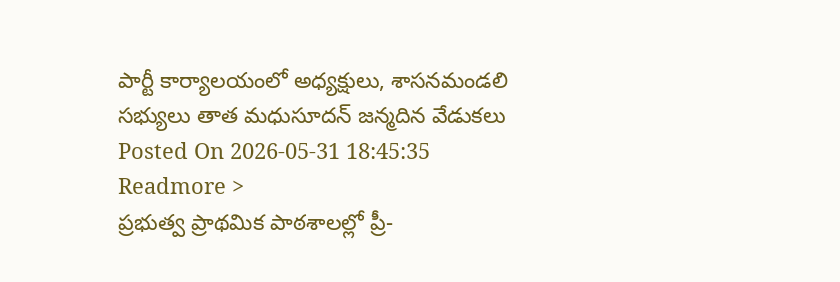పార్టీ కార్యాలయంలో అధ్యక్షులు, శాసనమండలి సభ్యులు తాత మధుసూదన్ జన్మదిన వేడుకలు
Posted On 2026-05-31 18:45:35
Readmore >
ప్రభుత్వ ప్రాథమిక పాఠశాలల్లో ప్రీ-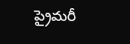ప్రైమరీ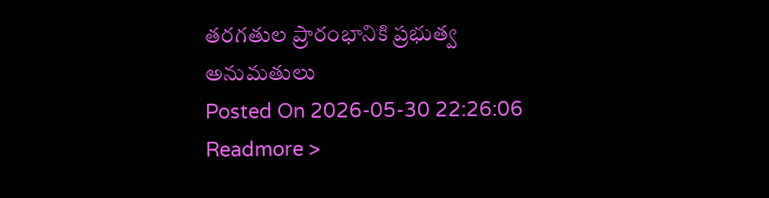తరగతుల ప్రారంభానికి ప్రభుత్వ అనుమతులు
Posted On 2026-05-30 22:26:06
Readmore >